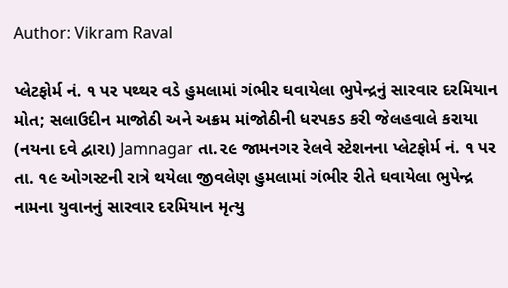Author: Vikram Raval

પ્લેટફોર્મ નં. ૧ પર પથ્થર વડે હુમલામાં ગંભીર ઘવાયેલા ભુપેન્દ્રનું સારવાર દરમિયાન મોત; સલાઉદીન માજોઠી અને અક્રમ માંજોઠીની ધરપકડ કરી જેલહવાલે કરાયા (નયના દવે દ્વારા) Jamnagar તા.૨૯ જામનગર રેલવે સ્ટેશનના પ્લેટફોર્મ નં. ૧ પર તા. ૧૯ ઓગસ્ટની રાત્રે થયેલા જીવલેણ હુમલામાં ગંભીર રીતે ઘવાયેલા ભુપેન્દ્ર નામના યુવાનનું સારવાર દરમિયાન મૃત્યુ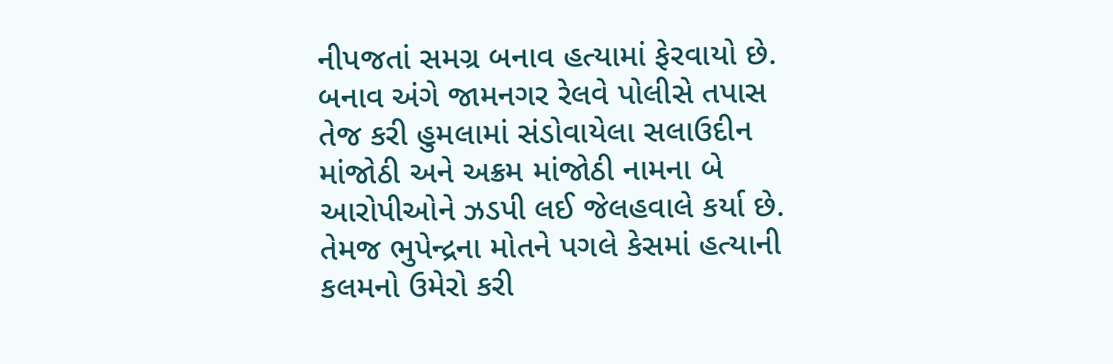નીપજતાં સમગ્ર બનાવ હત્યામાં ફેરવાયો છે. બનાવ અંગે જામનગર રેલવે પોલીસે તપાસ તેજ કરી હુમલામાં સંડોવાયેલા સલાઉદીન માંજોઠી અને અક્રમ માંજોઠી નામના બે આરોપીઓને ઝડપી લઈ જેલહવાલે કર્યા છે. તેમજ ભુપેન્દ્રના મોતને પગલે કેસમાં હત્યાની કલમનો ઉમેરો કરી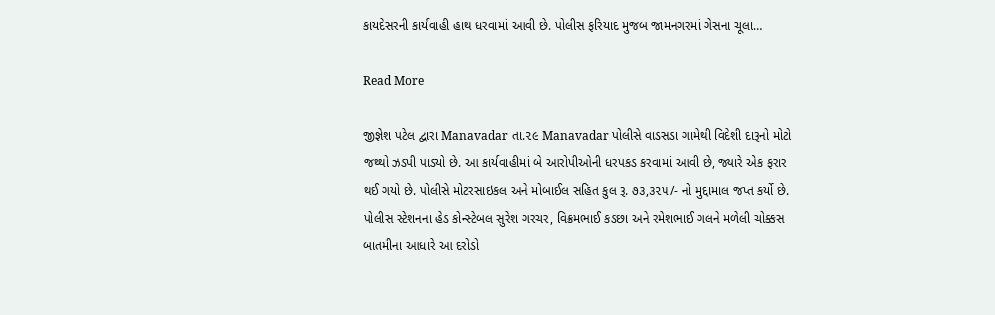કાયદેસરની કાર્યવાહી હાથ ધરવામાં આવી છે. પોલીસ ફરિયાદ મુજબ જામનગરમાં ગેસના ચૂલા…

Read More

જીજ્ઞેશ પટેલ દ્વારા Manavadar તા.૨૯ Manavadar પોલીસે વાડસડા ગામેથી વિદેશી દારૂનો મોટો જથ્થો ઝડપી પાડ્યો છે. આ કાર્યવાહીમાં બે આરોપીઓની ધરપકડ કરવામાં આવી છે, જ્યારે એક ફરાર થઈ ગયો છે. પોલીસે મોટરસાઇકલ અને મોબાઈલ સહિત કુલ રૂ. ૭૩,૩૨૫/- નો મુદ્દામાલ જપ્ત કર્યો છે. પોલીસ સ્ટેશનના હેડ કોન્સ્ટેબલ સુરેશ ગરચર, વિક્રમભાઈ કડછા અને રમેશભાઈ ગલને મળેલી ચોક્કસ બાતમીના આધારે આ દરોડો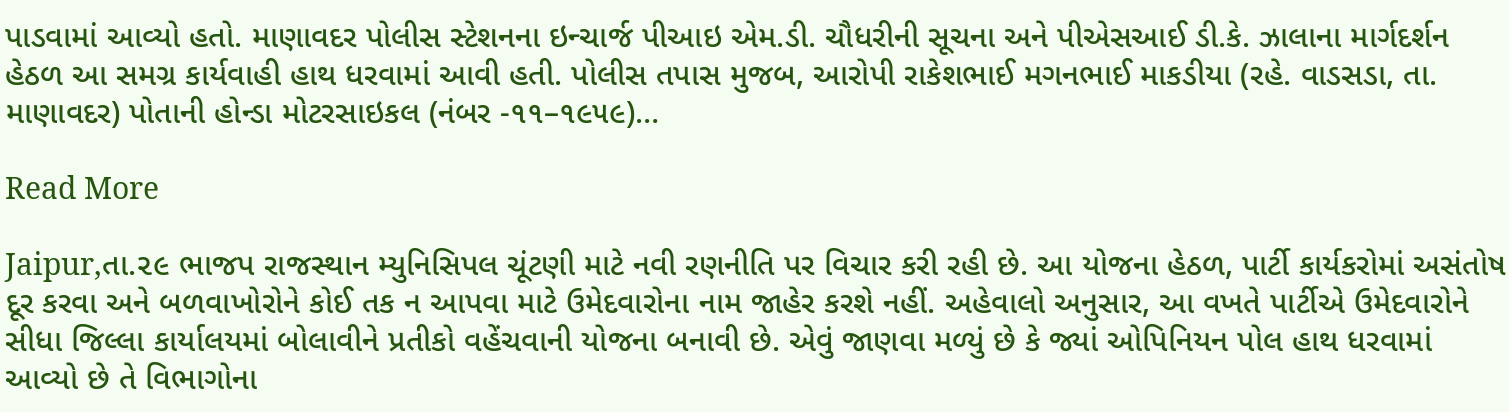પાડવામાં આવ્યો હતો. માણાવદર પોલીસ સ્ટેશનના ઇન્ચાર્જ પીઆઇ એમ.ડી. ચૌધરીની સૂચના અને પીએસઆઈ ડી.કે. ઝાલાના માર્ગદર્શન હેઠળ આ સમગ્ર કાર્યવાહી હાથ ધરવામાં આવી હતી. પોલીસ તપાસ મુજબ, આરોપી રાકેશભાઈ મગનભાઈ માકડીયા (રહે. વાડસડા, તા. માણાવદર) પોતાની હોન્ડા મોટરસાઇકલ (નંબર -૧૧–૧૯૫૯)…

Read More

Jaipur,તા.૨૯ ભાજપ રાજસ્થાન મ્યુનિસિપલ ચૂંટણી માટે નવી રણનીતિ પર વિચાર કરી રહી છે. આ યોજના હેઠળ, પાર્ટી કાર્યકરોમાં અસંતોષ દૂર કરવા અને બળવાખોરોને કોઈ તક ન આપવા માટે ઉમેદવારોના નામ જાહેર કરશે નહીં. અહેવાલો અનુસાર, આ વખતે પાર્ટીએ ઉમેદવારોને સીધા જિલ્લા કાર્યાલયમાં બોલાવીને પ્રતીકો વહેંચવાની યોજના બનાવી છે. એવું જાણવા મળ્યું છે કે જ્યાં ઓપિનિયન પોલ હાથ ધરવામાં આવ્યો છે તે વિભાગોના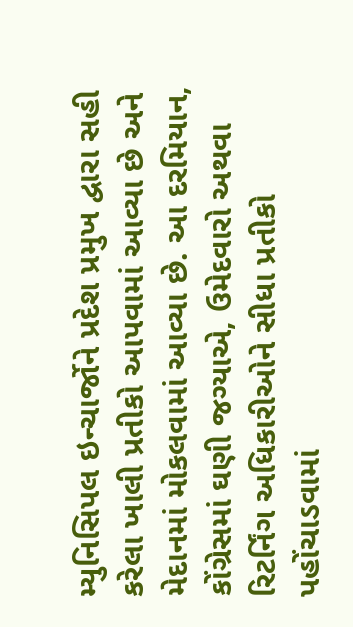મ્યુનિસિપલ ઇન્ચાર્જોને પ્રદેશ પ્રમુખ દ્વારા સહી કરેલા ખાલી પ્રતીકો આપવામાં આવ્યા છે અને મેદાનમાં મોકલવામાં આવ્યા છે. આ દરમિયાન, કોંગ્રેસમાં ઘણી જગ્યાએ, ઉમેદવારો અથવા રિટર્નિંગ અધિકારીઓને સીધા પ્રતીકો પહોંચાડવામાં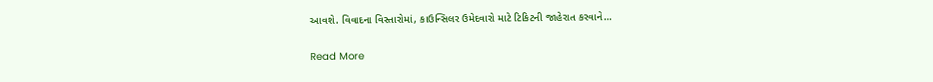આવશે. વિવાદના વિસ્તારોમાં, કાઉન્સિલર ઉમેદવારો માટે ટિકિટની જાહેરાત કરવાને…

Read More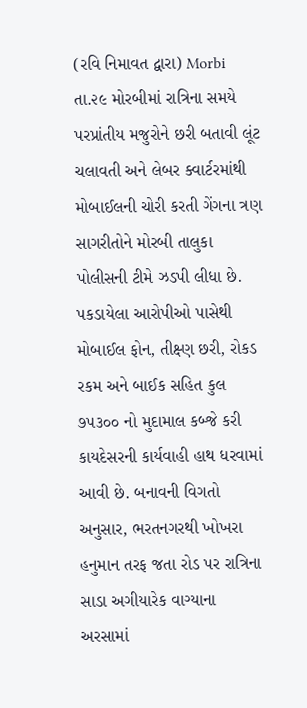(રવિ નિમાવત દ્વારા) Morbi તા.૨૯ મોરબીમાં રાત્રિના સમયે પરપ્રાંતીય મજુરોને છરી બતાવી લૂંટ ચલાવતી અને લેબર ક્વાર્ટરમાંથી મોબાઈલની ચોરી કરતી ગેંગના ત્રણ સાગરીતોને મોરબી તાલુકા પોલીસની ટીમે ઝડપી લીધા છે. પકડાયેલા આરોપીઓ પાસેથી મોબાઈલ ફોન, તીક્ષ્ણ છરી, રોકડ રકમ અને બાઈક સહિત કુલ ૭૫૩૦૦ નો મુદામાલ કબ્જે કરી કાયદેસરની કાર્યવાહી હાથ ધરવામાં આવી છે. બનાવની વિગતો અનુસાર, ભરતનગરથી ખોખરા હનુમાન તરફ જતા રોડ પર રાત્રિના સાડા અગીયારેક વાગ્યાના અરસામાં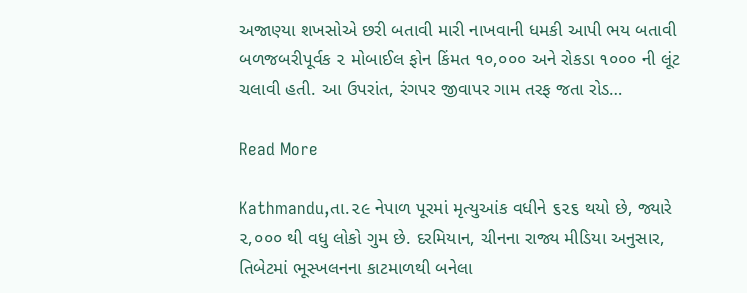અજાણ્યા શખસોએ છરી બતાવી મારી નાખવાની ધમકી આપી ભય બતાવી બળજબરીપૂર્વક ૨ મોબાઈલ ફોન કિંમત ૧૦,૦૦૦ અને રોકડા ૧૦૦૦ ની લૂંટ ચલાવી હતી. આ ઉપરાંત, રંગપર જીવાપર ગામ તરફ જતા રોડ…

Read More

Kathmandu,તા.૨૯ નેપાળ પૂરમાં મૃત્યુઆંક વધીને ૬૨૬ થયો છે, જ્યારે ૨,૦૦૦ થી વધુ લોકો ગુમ છે. દરમિયાન, ચીનના રાજ્ય મીડિયા અનુસાર, તિબેટમાં ભૂસ્ખલનના કાટમાળથી બનેલા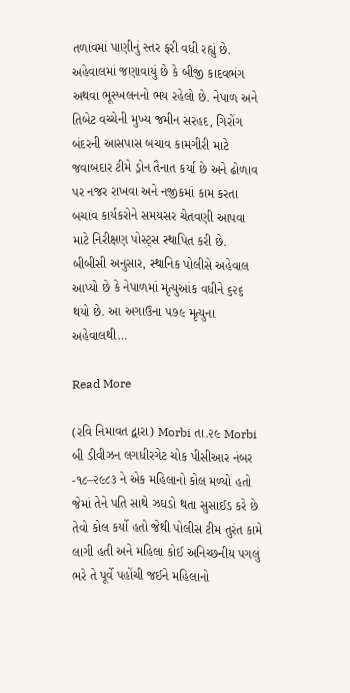તળાવમાં પાણીનું સ્તર ફરી વધી રહ્યું છે. અહેવાલમાં જણાવાયું છે કે બીજી કાદવભંગ અથવા ભૂસ્ખલનનો ભય રહેલો છે. નેપાળ અને તિબેટ વચ્ચેની મુખ્ય જમીન સરહદ, ગિરોંગ બંદરની આસપાસ બચાવ કામગીરી માટે જવાબદાર ટીમે ડ્રોન તૈનાત કર્યા છે અને ઢોળાવ પર નજર રાખવા અને નજીકમાં કામ કરતા બચાવ કાર્યકરોને સમયસર ચેતવણી આપવા માટે નિરીક્ષણ પોસ્ટ્‌સ સ્થાપિત કરી છે. બીબીસી અનુસાર, સ્થાનિક પોલીસે અહેવાલ આપ્યો છે કે નેપાળમાં મૃત્યુઆંક વધીને ૬૨૬ થયો છે. આ અગાઉના ૫૭૯ મૃત્યુના અહેવાલથી…

Read More

(રવિ નિમાવત દ્વારા) Morbi તા.૨૯ Morbi બી ડીવીઝન લગધીરગેટ ચોક પીસીઆર નંબર -૧૮–૨૯૮૩ ને એક મહિલાનો કોલ મળ્યો હતો જેમાં તેને પતિ સાથે ઝઘડો થતા સુસાઈડ કરે છે તેવો કોલ કર્યો હતો જેથી પોલીસ ટીમ તુરંત કામે લાગી હતી અને મહિલા કોઈ અનિચ્છનીય પગલું ભરે તે પૂર્વે પહોંચી જઈને મહિલાનો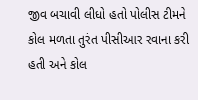જીવ બચાવી લીધો હતો પોલીસ ટીમને કોલ મળતા તુરંત પીસીઆર રવાના કરી હતી અને કોલ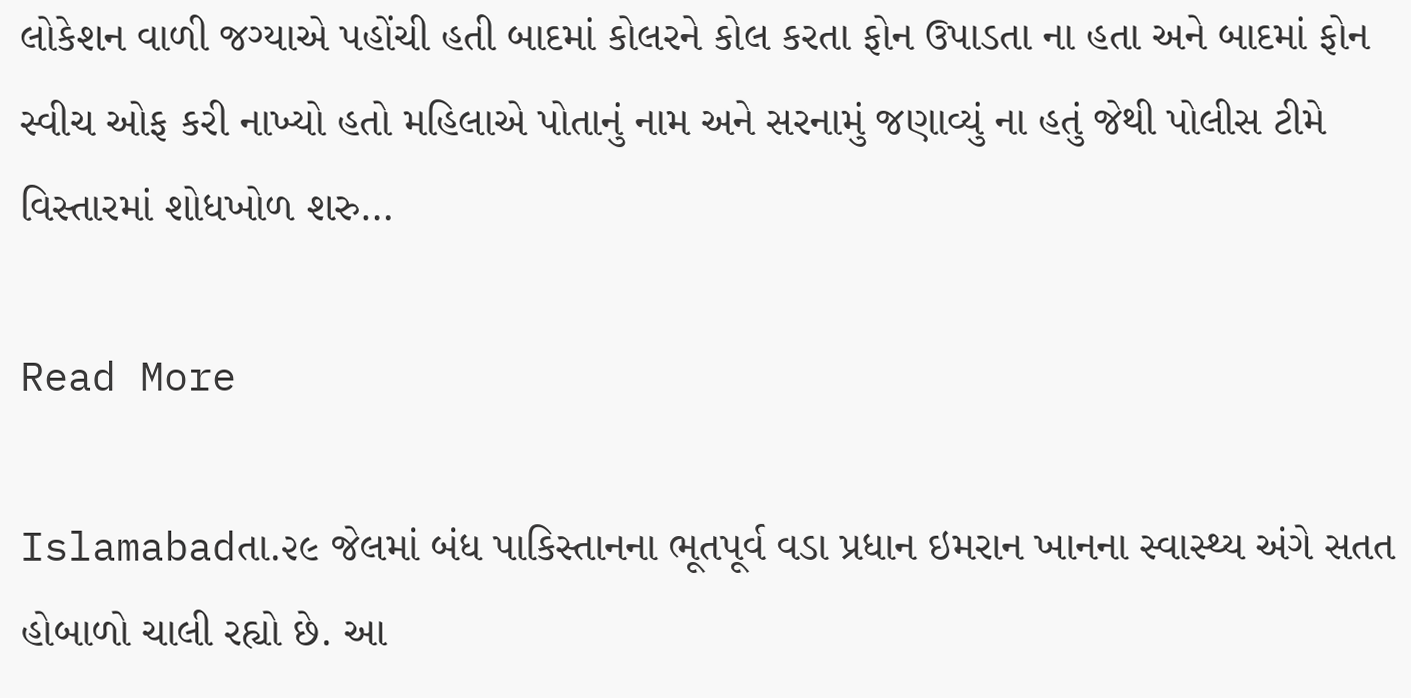લોકેશન વાળી જગ્યાએ પહોંચી હતી બાદમાં કોલરને કોલ કરતા ફોન ઉપાડતા ના હતા અને બાદમાં ફોન સ્વીચ ઓફ કરી નાખ્યો હતો મહિલાએ પોતાનું નામ અને સરનામું જણાવ્યું ના હતું જેથી પોલીસ ટીમે વિસ્તારમાં શોધખોળ શરુ…

Read More

Islamabadતા.૨૯ જેલમાં બંધ પાકિસ્તાનના ભૂતપૂર્વ વડા પ્રધાન ઇમરાન ખાનના સ્વાસ્થ્ય અંગે સતત હોબાળો ચાલી રહ્યો છે. આ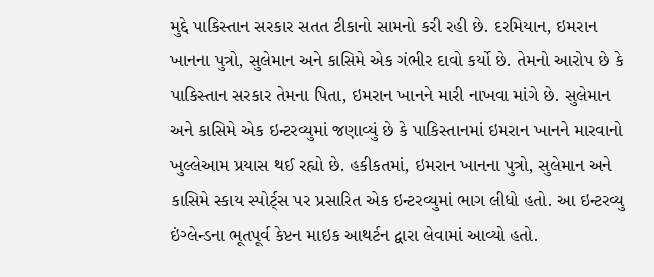મુદ્દે પાકિસ્તાન સરકાર સતત ટીકાનો સામનો કરી રહી છે. દરમિયાન, ઇમરાન ખાનના પુત્રો, સુલેમાન અને કાસિમે એક ગંભીર દાવો કર્યો છે. તેમનો આરોપ છે કે પાકિસ્તાન સરકાર તેમના પિતા, ઇમરાન ખાનને મારી નાખવા માંગે છે. સુલેમાન અને કાસિમે એક ઇન્ટરવ્યુમાં જણાવ્યું છે કે પાકિસ્તાનમાં ઇમરાન ખાનને મારવાનો ખુલ્લેઆમ પ્રયાસ થઈ રહ્યો છે. હકીકતમાં, ઇમરાન ખાનના પુત્રો, સુલેમાન અને કાસિમે સ્કાય સ્પોર્ટ્‌સ પર પ્રસારિત એક ઇન્ટરવ્યુમાં ભાગ લીધો હતો. આ ઇન્ટરવ્યુ ઇંગ્લેન્ડના ભૂતપૂર્વ કેપ્ટન માઇક આથર્ટન દ્વારા લેવામાં આવ્યો હતો.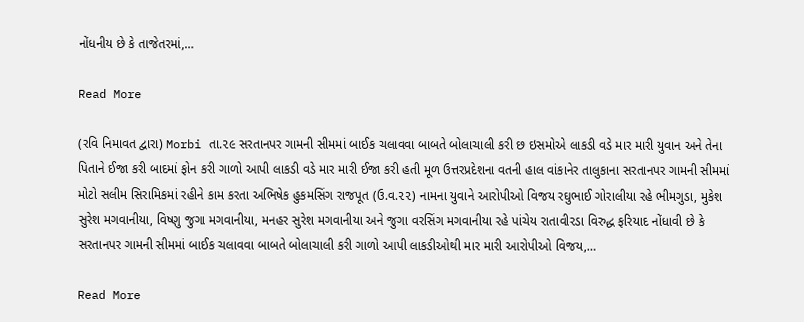નોંધનીય છે કે તાજેતરમાં,…

Read More

(રવિ નિમાવત દ્વારા) Morbi તા.૨૯ સરતાનપર ગામની સીમમાં બાઈક ચલાવવા બાબતે બોલાચાલી કરી છ ઇસમોએ લાકડી વડે માર મારી યુવાન અને તેના પિતાને ઈજા કરી બાદમાં ફોન કરી ગાળો આપી લાકડી વડે માર મારી ઈજા કરી હતી મૂળ ઉત્તરપ્રદેશના વતની હાલ વાંકાનેર તાલુકાના સરતાનપર ગામની સીમમાં મોટો સલીમ સિરામિકમાં રહીને કામ કરતા અભિષેક હુકમસિંગ રાજપૂત (ઉ.વ.૨૨) નામના યુવાને આરોપીઓ વિજય રઘુભાઈ ગોરાલીયા રહે ભીમગુડા, મુકેશ સુરેશ મગવાનીયા, વિષ્ણુ જુગા મગવાનીયા, મનહર સુરેશ મગવાનીયા અને જુગા વરસિંગ મગવાનીયા રહે પાંચેય રાતાવીરડા વિરુદ્ધ ફરિયાદ નોંધાવી છે કે સરતાનપર ગામની સીમમાં બાઈક ચલાવવા બાબતે બોલાચાલી કરી ગાળો આપી લાકડીઓથી માર મારી આરોપીઓ વિજય,…

Read More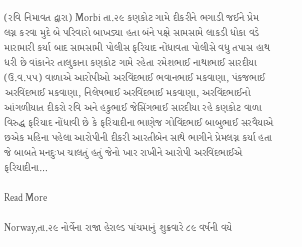(રવિ નિમાવત દ્વારા) Morbi તા.૨૯ કણકોટ ગામે દીકરીને ભગાડી જઈને પ્રેમ લગ્ન કરવા મુદે બે પરિવારો બાખડ્યા હતા બંને પક્ષે સામસામે લાકડી ધોકા વડે મારામારી કર્યા બાદ સામસામી પોલીસ ફરિયાદ નોંધાવતા પોલીસે વધુ તપાસ હાથ ધરી છે વાંકાનેર તાલુકાના કણકોટ ગામે રહેતા રમેશભાઈ નાથાભાઈ સારદીયા (ઉ.વ.૫૫) વાળાએ આરોપીઓ અરવિંદભાઈ ભવાનભાઈ મકવાણા, પંકજભાઈ અરવિંદભાઈ મકવાણા, નિલેષભાઈ અરવિંદભાઈ મકવાણા, અરવિંદભાઈનો આંગળીયાત દીકરો રવિ અને હકુભાઈ જેસિંગભાઈ સારદીયા રહે કણકોટ વાળા વિરુદ્ધ ફરિયાદ નોંધાવી છે કે ફરિયાદીના ભાણેજ ગોવિંદભાઈ બાબુભાઈ સરવૈયાએ છએક મહિના પહેલા આરોપીની દીકરી આરતીબેન સાથે ભાગીને પ્રેમલગ્ન કર્યા હતા જે બાબતે મનદુઃખ ચાલતું હતું જેનો ખાર રાખીને આરોપી અરવિંદભાઈએ ફરિયાદીના…

Read More

Norway,તા.૨૯ નોર્વેના રાજા હેરાલ્ડ પાંચમાનું શુક્રવારે ૮૯ વર્ષની વયે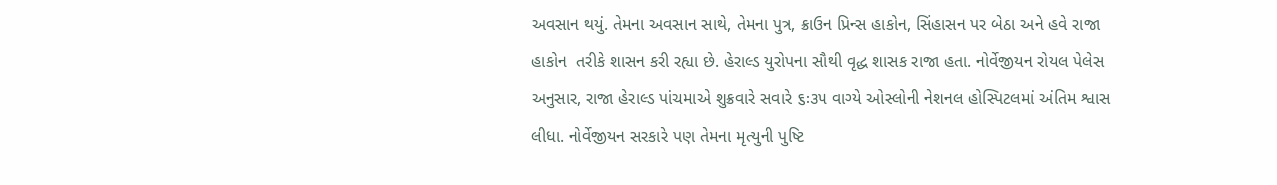અવસાન થયું. તેમના અવસાન સાથે, તેમના પુત્ર, ક્રાઉન પ્રિન્સ હાકોન, સિંહાસન પર બેઠા અને હવે રાજા હાકોન  તરીકે શાસન કરી રહ્યા છે. હેરાલ્ડ યુરોપના સૌથી વૃદ્ધ શાસક રાજા હતા. નોર્વેજીયન રોયલ પેલેસ અનુસાર, રાજા હેરાલ્ડ પાંચમાએ શુક્રવારે સવારે ૬ઃ૩૫ વાગ્યે ઓસ્લોની નેશનલ હોસ્પિટલમાં અંતિમ શ્વાસ લીધા. નોર્વેજીયન સરકારે પણ તેમના મૃત્યુની પુષ્ટિ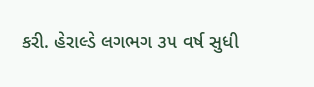કરી. હેરાલ્ડે લગભગ ૩૫ વર્ષ સુધી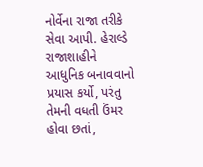નોર્વેના રાજા તરીકે સેવા આપી. હેરાલ્ડે રાજાશાહીને આધુનિક બનાવવાનો પ્રયાસ કર્યો, પરંતુ તેમની વધતી ઉંમર હોવા છતાં,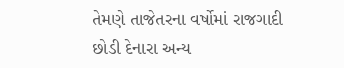તેમણે તાજેતરના વર્ષોમાં રાજગાદી છોડી દેનારા અન્ય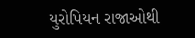યુરોપિયન રાજાઓથી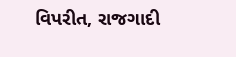વિપરીત, રાજગાદી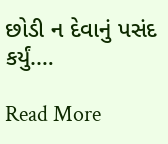છોડી ન દેવાનું પસંદ કર્યું.…

Read More